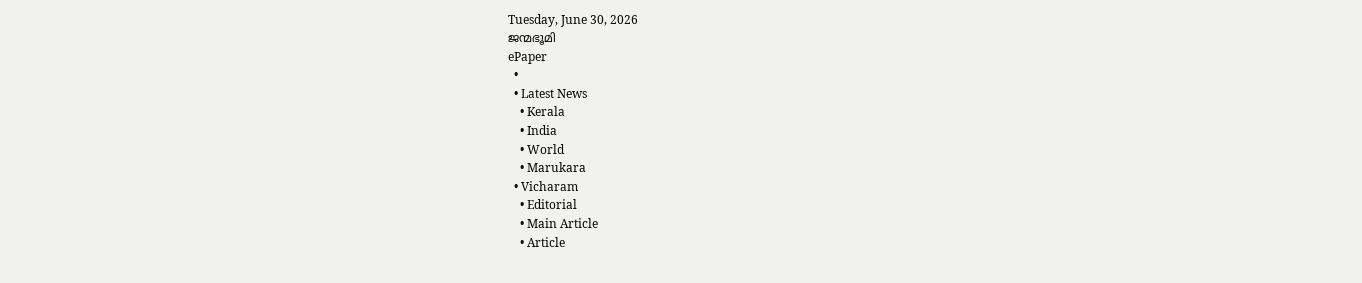Tuesday, June 30, 2026
ജന്മഭൂമി
ePaper
  •
  • Latest News
    • Kerala
    • India
    • World
    • Marukara
  • Vicharam
    • Editorial
    • Main Article
    • Article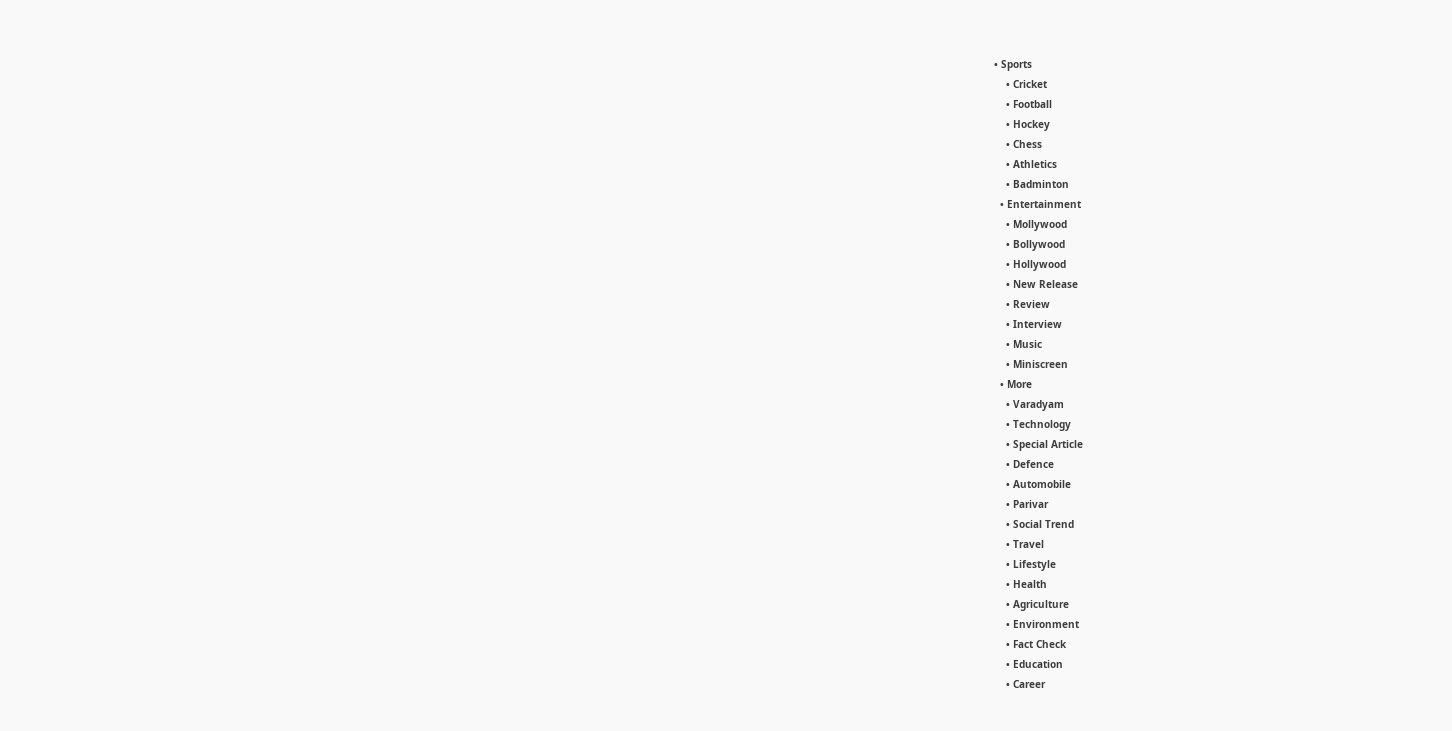• Sports
    • Cricket
    • Football
    • Hockey
    • Chess
    • Athletics
    • Badminton
  • Entertainment
    • Mollywood
    • Bollywood
    • Hollywood
    • New Release
    • Review
    • Interview
    • Music
    • Miniscreen
  • More
    • Varadyam
    • Technology
    • Special Article
    • Defence
    • Automobile
    • Parivar
    • Social Trend
    • Travel
    • Lifestyle
    • Health
    • Agriculture
    • Environment
    • Fact Check
    • Education
    • Career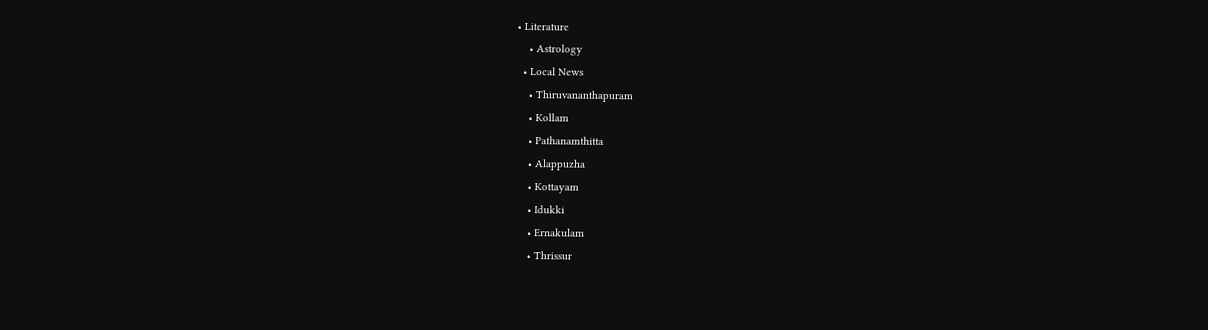• Literature
    • Astrology
  • Local News
    • Thiruvananthapuram
    • Kollam
    • Pathanamthitta
    • Alappuzha
    • Kottayam
    • Idukki
    • Ernakulam
    • Thrissur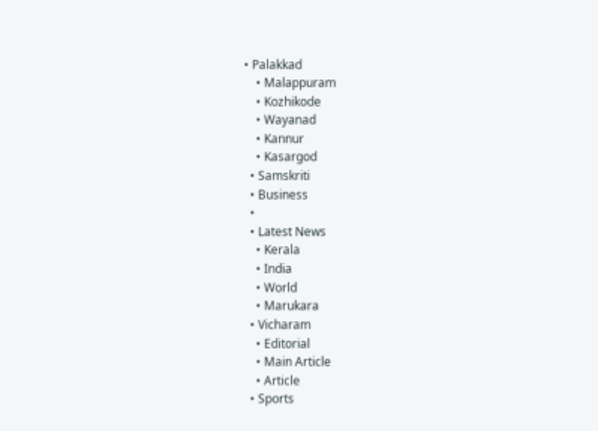• Palakkad
    • Malappuram
    • Kozhikode
    • Wayanad
    • Kannur
    • Kasargod
  • Samskriti
  • Business
  •
  • Latest News
    • Kerala
    • India
    • World
    • Marukara
  • Vicharam
    • Editorial
    • Main Article
    • Article
  • Sports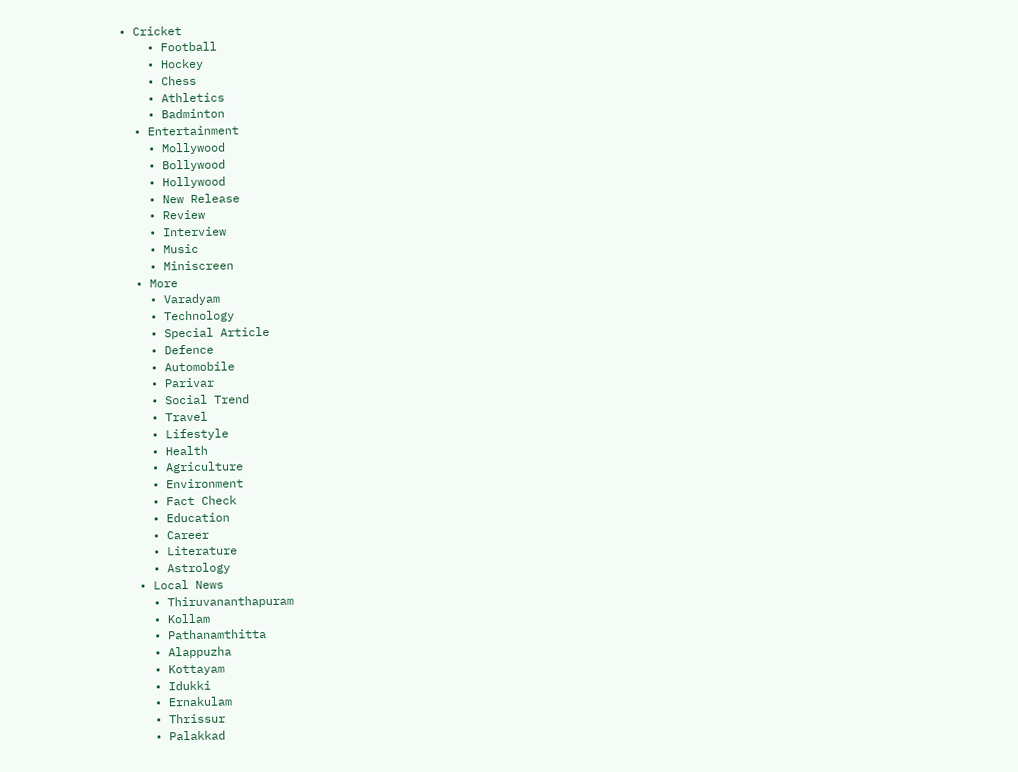• Cricket
    • Football
    • Hockey
    • Chess
    • Athletics
    • Badminton
  • Entertainment
    • Mollywood
    • Bollywood
    • Hollywood
    • New Release
    • Review
    • Interview
    • Music
    • Miniscreen
  • More
    • Varadyam
    • Technology
    • Special Article
    • Defence
    • Automobile
    • Parivar
    • Social Trend
    • Travel
    • Lifestyle
    • Health
    • Agriculture
    • Environment
    • Fact Check
    • Education
    • Career
    • Literature
    • Astrology
  • Local News
    • Thiruvananthapuram
    • Kollam
    • Pathanamthitta
    • Alappuzha
    • Kottayam
    • Idukki
    • Ernakulam
    • Thrissur
    • Palakkad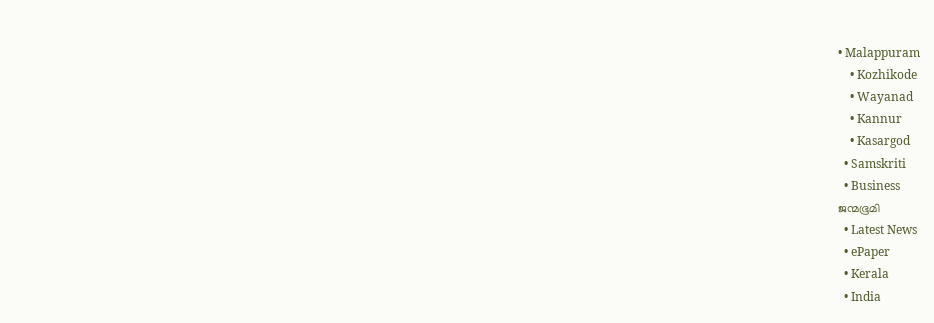• Malappuram
    • Kozhikode
    • Wayanad
    • Kannur
    • Kasargod
  • Samskriti
  • Business
ജന്മഭൂമി
  • Latest News
  • ePaper
  • Kerala
  • India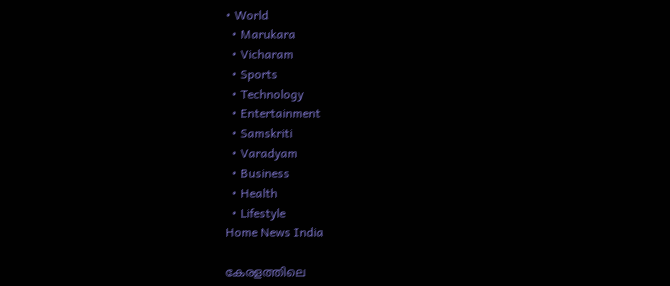• World
  • Marukara
  • Vicharam
  • Sports
  • Technology
  • Entertainment
  • Samskriti
  • Varadyam
  • Business
  • Health
  • Lifestyle
Home News India

കേരളത്തിലെ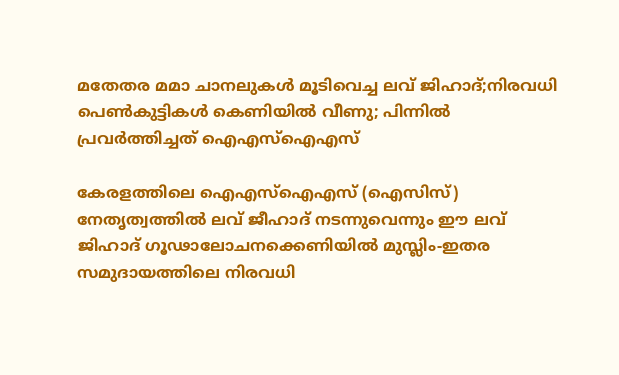മതേതര മമാ ചാനലുകള്‍ മൂടിവെച്ച ലവ് ജിഹാദ്;നിരവധി പെണ്‍കുട്ടികള്‍ കെണിയില്‍ വീണു; പിന്നില്‍ പ്രവര്‍ത്തിച്ചത് ഐഎസ്ഐഎസ്

കേരളത്തിലെ ഐഎസ്ഐഎസ് (ഐസിസ്) നേതൃത്വത്തില്‍ ലവ് ജീഹാദ് നടന്നുവെന്നും ഈ ലവ് ജിഹാദ് ഗൂഢാലോചനക്കെണിയില്‍ മുസ്ലിം-ഇതര സമുദായത്തിലെ നിരവധി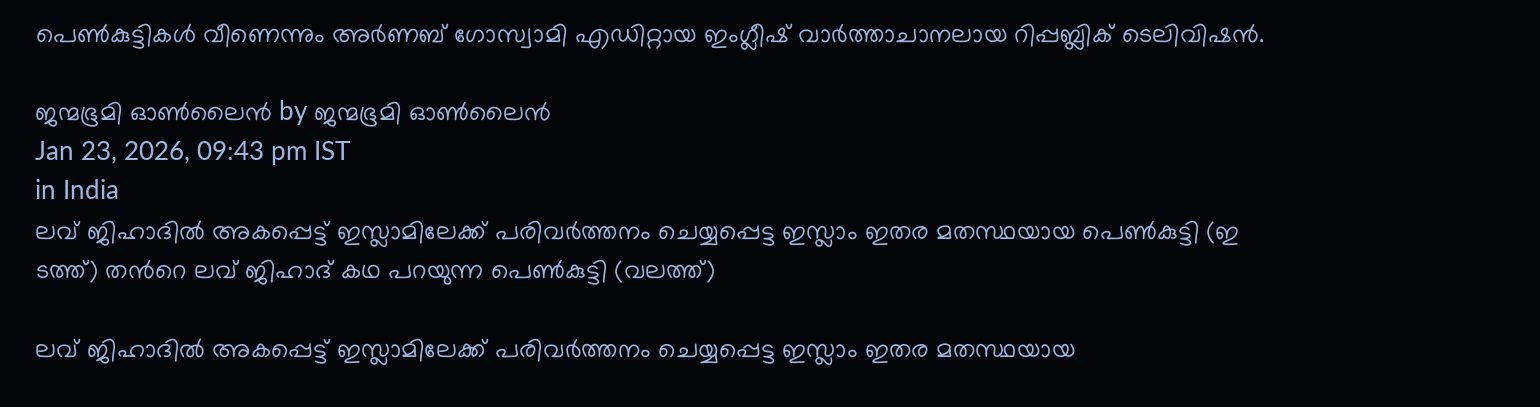പെണ്‍കുട്ടികള്‍ വീണെന്നും അര്‍ണബ് ഗോസ്വാമി എഡിറ്റായ ഇംഗ്ലീഷ് വാര്‍ത്താചാനലായ റിപ്പബ്ലിക് ടെലിവിഷന്‍.

ജന്മഭൂമി ഓണ്‍ലൈന്‍ by ജന്മഭൂമി ഓണ്‍ലൈന്‍
Jan 23, 2026, 09:43 pm IST
in India
ലവ് ജിഹാദില്‍ അകപ്പെട്ട് ഇസ്ലാമിലേക്ക് പരിവര്‍ത്തനം ചെയ്യപ്പെട്ട ഇസ്ലാം ഇതര മതസ്ഥയായ പെണ്‍കുട്ടി (ഇ
ടത്ത്) തന്‍റെ ലവ് ജിഹാദ് കഥ പറയുന്ന പെണ്‍കുട്ടി (വലത്ത്)

ലവ് ജിഹാദില്‍ അകപ്പെട്ട് ഇസ്ലാമിലേക്ക് പരിവര്‍ത്തനം ചെയ്യപ്പെട്ട ഇസ്ലാം ഇതര മതസ്ഥയായ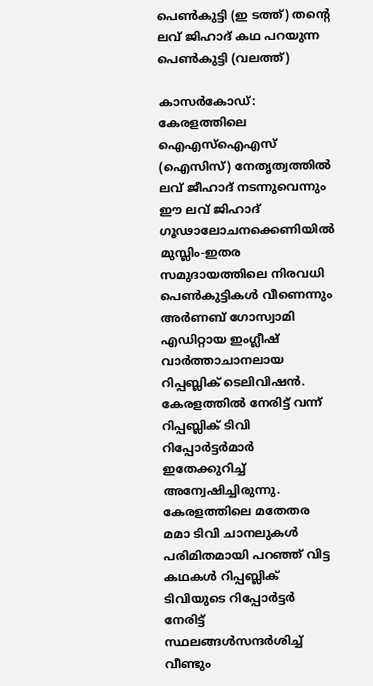പെണ്‍കുട്ടി (ഇ ടത്ത്) തന്‍റെ ലവ് ജിഹാദ് കഥ പറയുന്ന പെണ്‍കുട്ടി (വലത്ത്)

കാസര്‍കോഡ്: കേരളത്തിലെ ഐഎസ്ഐഎസ് (ഐസിസ്) നേതൃത്വത്തില്‍ ലവ് ജീഹാദ് നടന്നുവെന്നും ഈ ലവ് ജിഹാദ് ഗൂഢാലോചനക്കെണിയില്‍ മുസ്ലിം-ഇതര സമുദായത്തിലെ നിരവധി പെണ്‍കുട്ടികള്‍ വീണെന്നും അര്‍ണബ് ഗോസ്വാമി എഡിറ്റായ ഇംഗ്ലീഷ് വാര്‍ത്താചാനലായ റിപ്പബ്ലിക് ടെലിവിഷന്‍. കേരളത്തില്‍ നേരിട്ട് വന്ന് റിപ്പബ്ലിക് ടിവി റിപ്പോര്‍ട്ടര്‍മാര്‍ ഇതേക്കുറിച്ച് അന്വേഷിച്ചിരുന്നു. കേരളത്തിലെ മതേതര മമാ ടിവി ചാനലുകള്‍ പരിമിതമായി പറഞ്ഞ് വിട്ട കഥകള്‍ റിപ്പബ്ലിക് ടിവിയുടെ റിപ്പോര്‍ട്ടര്‍ നേരിട്ട് സ്ഥലങ്ങള്‍സന്ദര്‍ശിച്ച് വീണ്ടും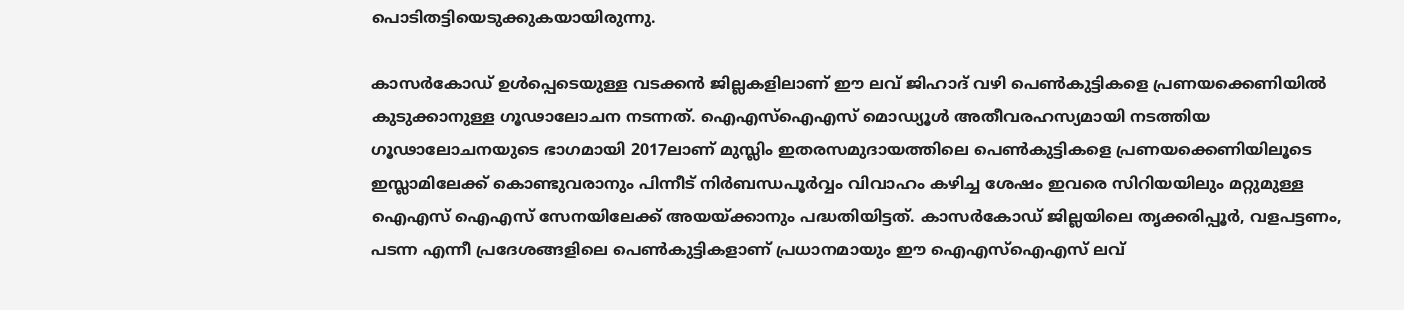പൊടിതട്ടിയെടുക്കുകയായിരുന്നു.

കാസര്‍കോഡ് ഉള്‍പ്പെടെയുള്ള വടക്കന്‍ ജില്ലകളിലാണ് ഈ ലവ് ജിഹാദ് വഴി പെണ്‍കുട്ടികളെ പ്രണയക്കെണിയില്‍ കുടുക്കാനുള്ള ഗൂഢാലോചന നടന്നത്. ഐഎസ്ഐഎസ് മൊഡ്യൂള്‍ അതീവരഹസ്യമായി നടത്തിയ ഗൂഢാലോചനയുടെ ഭാഗമായി 2017ലാണ് മുസ്ലിം ഇതരസമുദായത്തിലെ പെണ്‍കുട്ടികളെ പ്രണയക്കെണിയിലൂടെ ഇസ്ലാമിലേക്ക് കൊണ്ടുവരാനും പിന്നീട് നിര്‍ബന്ധപൂര്‍വ്വം വിവാഹം കഴിച്ച ശേഷം ഇവരെ സിറിയയിലും മറ്റുമുള്ള ഐഎസ് ഐഎസ് സേനയിലേക്ക് അയയ്‌ക്കാനും പദ്ധതിയിട്ടത്. കാസര്‍കോഡ് ജില്ലയിലെ തൃക്കരിപ്പൂര്‍, വളപട്ടണം, പടന്ന എന്നീ പ്രദേശങ്ങളിലെ പെണ്‍കുട്ടികളാണ് പ്രധാനമായും ഈ ഐഎസ്ഐഎസ് ലവ്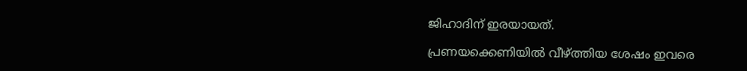ജിഹാദിന് ഇരയായത്.

പ്രണയക്കെണിയില്‍ വീഴ്‌ത്തിയ ശേഷം ഇവരെ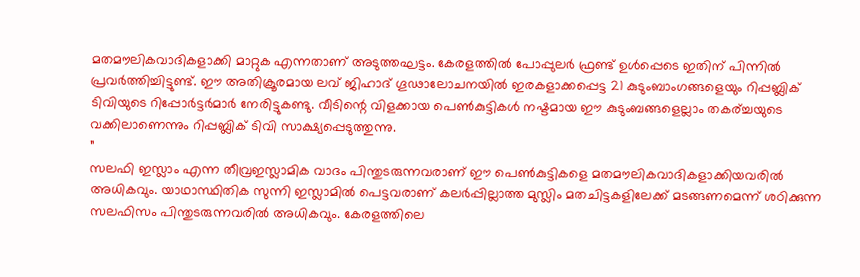മതമൗലികവാദികളാക്കി മാറ്റുക എന്നതാണ് അടുത്തഘട്ടം. കേരളത്തില്‍ പോപ്പുലര്‍ ഫ്രണ്ട് ഉള്‍പ്പെടെ ഇതിന് പിന്നില്‍ പ്രവര്‍ത്തിച്ചിട്ടുണ്ട്. ഈ അതിക്രൂരമായ ലവ് ജിഹാദ് ഗൂഢാലോചനയില്‍ ഇരകളാക്കപ്പെട്ട 21 കുടുംബാംഗങ്ങളെയും റിപ്പബ്ലിക് ടിവിയുടെ റിപ്പോര്‍ട്ടര്‍മാര്‍ നേരിട്ടുകണ്ടു. വീടിന്റെ വിളക്കായ പെണ്‍കുട്ടികള്‍ നഷ്ടമായ ഈ കുടുംബങ്ങളെല്ലാം തകര‍്ച്ചയുടെ വക്കിലാണെന്നും റിപ്പബ്ലിക് ടിവി സാക്ഷ്യപ്പെടുത്തുന്നു.
”
സലഫി ഇസ്ലാം എന്ന തീവ്രഇസ്ലാമിക വാദം പിന്തുടരുന്നവരാണ് ഈ പെണ്‍കുട്ടികളെ മതമൗലികവാദികളാക്കിയവരില്‍ അധികവും. യാഥാസ്ഥിതിക സുന്നി ഇസ്ലാമില്‍ പെട്ടവരാണ് കലര്‍പ്പില്ലാത്ത മുസ്ലിം മതചിട്ടകളിലേക്ക് മടങ്ങണമെന്ന് ശഠിക്കുന്ന സലഫിസം പിന്തുടരുന്നവരില്‍ അധികവും. കേരളത്തിലെ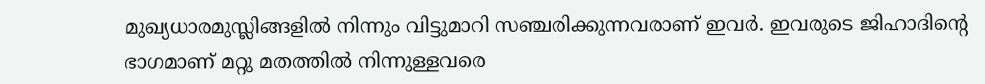മുഖ്യധാരമുസ്ലിങ്ങളില്‍ നിന്നും വിട്ടുമാറി സഞ്ചരിക്കുന്നവരാണ് ഇവര്‍. ഇവരുടെ ജിഹാദിന്റെ ഭാഗമാണ് മറ്റു മതത്തില്‍ നിന്നുള്ളവരെ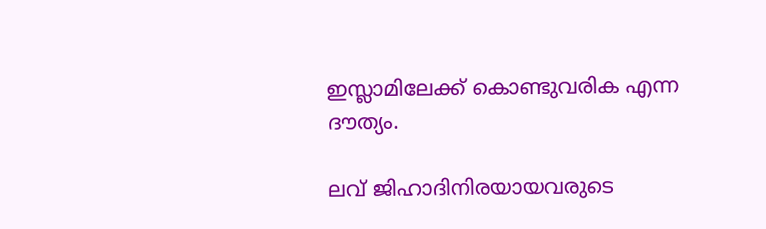ഇസ്ലാമിലേക്ക് കൊണ്ടുവരിക എന്ന ദൗത്യം.

ലവ് ജിഹാദിനിരയായവരുടെ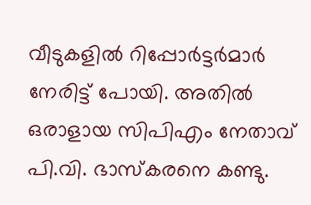വീടുകളില്‍ റിപ്പോര്‍ട്ടര്‍മാര്‍ നേരിട്ട് പോയി. അതില്‍ ഒരാളായ സിപിഎം നേതാവ് പി.വി. ഭാസ്കരനെ കണ്ടു.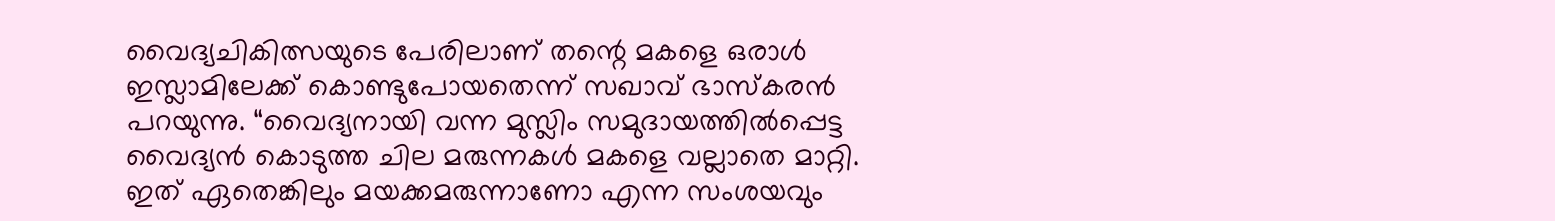വൈദ്യചികിത്സയുടെ പേരിലാണ് തന്റെ മകളെ ഒരാള്‍ ഇസ്ലാമിലേക്ക് കൊണ്ടുപോയതെന്ന് സഖാവ് ഭാസ്കരന്‍ പറയുന്നു. “വൈദ്യനായി വന്ന മുസ്ലിം സമുദായത്തില്‍പ്പെട്ട വൈദ്യന്‍ കൊടുത്ത ചില മരുന്നകള്‍ മകളെ വല്ലാതെ മാറ്റി. ഇത് ഏതെങ്കിലും മയക്കമരുന്നാണോ എന്ന സംശയവും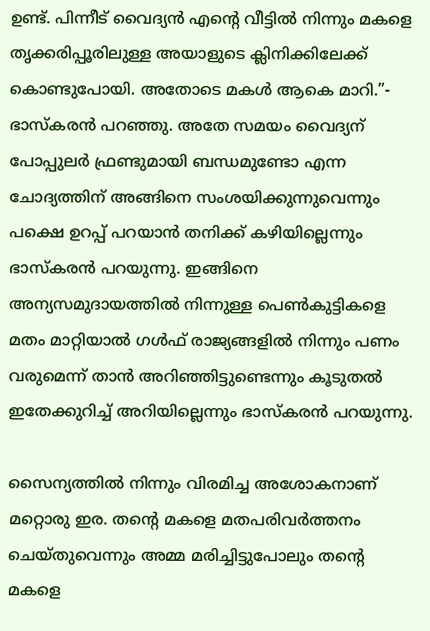ഉണ്ട്. പിന്നീട് വൈദ്യന്‍ എന്റെ വീട്ടില്‍ നിന്നും മകളെ തൃക്കരിപ്പൂരിലുള്ള അയാളുടെ ക്ലിനിക്കിലേക്ക് കൊണ്ടുപോയി. അതോടെ മകള്‍ ആകെ മാറി.”- ഭാസ്കരന്‍ പറഞ്ഞു. അതേ സമയം വൈദ്യന് പോപ്പുലര്‍ ഫ്രണ്ടുമായി ബന്ധമുണ്ടോ എന്ന ചോദ്യത്തിന് അങ്ങിനെ സംശയിക്കുന്നുവെന്നും പക്ഷെ ഉറപ്പ് പറയാന്‍ തനിക്ക് കഴിയില്ലെന്നും ഭാസ്കരന്‍ പറയുന്നു. ഇങ്ങിനെ അന്യസമുദായത്തില്‍ നിന്നുള്ള പെണ്‍കുട്ടികളെ മതം മാറ്റിയാല്‍ ഗള്‍ഫ് രാജ്യങ്ങളില്‍ നിന്നും പണം വരുമെന്ന് താന്‍ അറിഞ്ഞിട്ടുണ്ടെന്നും കൂടുതല്‍ ഇതേക്കുറിച്ച് അറിയില്ലെന്നും ഭാസ്കരന്‍ പറയുന്നു.

സൈന്യത്തില്‍ നിന്നും വിരമിച്ച അശോകനാണ് മറ്റൊരു ഇര. തന്റെ മകളെ മതപരിവര്‍ത്തനം ചെയ്തുവെന്നും അമ്മ മരിച്ചിട്ടുപോലും തന്റെ മകളെ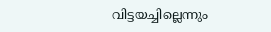വിട്ടയച്ചില്ലെന്നും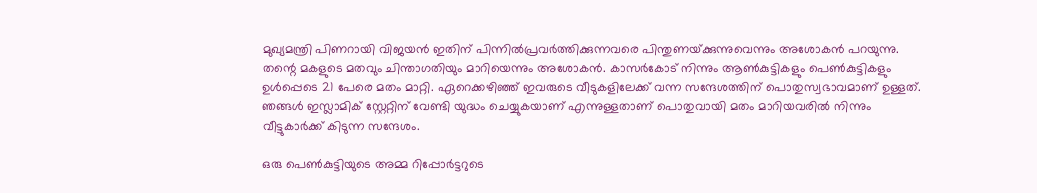മുഖ്യമന്ത്രി പിണറായി വിജയന്‍ ഇതിന് പിന്നില്‍പ്രവര്‍ത്തിക്കുന്നവരെ പിന്തുണയ്‌ക്കുന്നുവെന്നും അശോകന്‍ പറയുന്നു. തന്റെ മകളുടെ മതവും ചിന്താഗതിയും മാറിയെന്നും അശോകന്‍. കാസര്‍കോട് നിന്നും ആണ്‍കുട്ടികളും പെണ്‍കുട്ടികളും ഉള്‍പ്പെടെ 21 പേരെ മതം മാറ്റി. ഏറെക്കഴിഞ്ഞ് ഇവരുടെ വീടുകളിലേക്ക് വന്ന സന്ദേശത്തിന് പൊതുസ്വഭാവമാണ് ഉള്ളത്. ഞങ്ങള്‍ ഇസ്ലാമിക് സ്റ്റേറ്റിന് വേണ്ടി യുദ്ധം ചെയ്യുകയാണ് എന്നുള്ളതാണ് പൊതുവായി മതം മാറിയവരില്‍ നിന്നും വീട്ടുകാര്‍ക്ക് കിടുന്ന സന്ദേശം.

ഒരു പെണ്‍കുട്ടിയുടെ അമ്മ റിപ്പോര്‍ട്ടറുടെ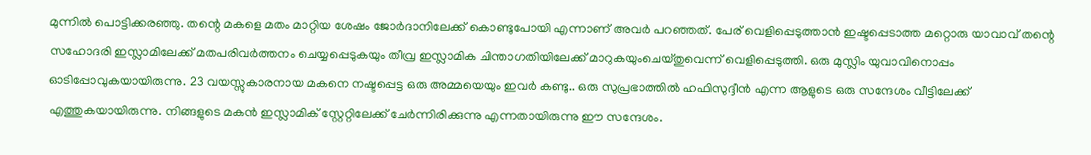മുന്നില്‍ പൊട്ടിക്കരഞ്ഞു. തന്റെ മകളെ മതം മാറ്റിയ ശേഷം ജോര്‍ദാനിലേക്ക് കൊണ്ടുപോയി എന്നാണ് അവര്‍ പറഞ്ഞത്. പേര് വെളിപ്പെടുത്താന്‍ ഇഷ്ടപ്പെടാത്ത മറ്റൊരു യാവാവ് തന്റെ സഹോദരി ഇസ്ലാമിലേക്ക് മതപരിവര്‍ത്തനം ചെയ്യപ്പെടുകയും തീവ്ര ഇസ്ലാമിക ചിന്താഗതിയിലേക്ക് മാറുകയുംചെയ്തുവെന്ന് വെളിപ്പെടുത്തി. ഒരു മുസ്ലിം യുവാവിനൊപ്പം ഓടിപ്പോവുകയായിരുന്നു. 23 വയസ്സുകാരനായ മകനെ നഷ്ടപ്പെട്ട ഒരു അമ്മയെയും ഇവര്‍ കണ്ടു.. ഒരു സുപ്രഭാത്തില്‍ ഹഫിസുദ്ദീന്‍ എന്ന ആളുടെ ഒരു സന്ദേശം വീട്ടിലേക്ക് എത്തുകയായിരുന്നു. നിങ്ങളുടെ മകന്‍ ഇസ്ലാമിക് സ്റ്റേറ്റിലേക്ക് ചേര്‍ന്നിരിക്കുന്നു എന്നതായിരുന്നു ഈ സന്ദേശം.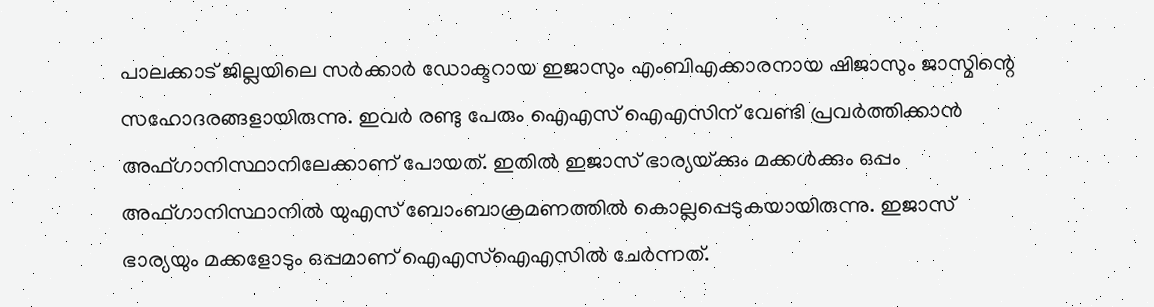പാലക്കാട് ജില്ലയിലെ സര്‍ക്കാര്‍ ഡോക്ടറായ ഇജാസും എംബിഎക്കാരനായ ഷിജാസും ജാസ്മിന്റെ സഹോദരങ്ങളായിരുന്നു. ഇവര്‍ രണ്ടു പേരും ഐഎസ് ഐഎസിന് വേണ്ടി പ്രവര്‍ത്തിക്കാന്‍ അഫ്ഗാനിസ്ഥാനിലേക്കാണ് പോയത്. ഇതില്‍ ഇജാസ് ഭാര്യയ്‌ക്കും മക്കള്‍ക്കും ഒപ്പം അഫ്ഗാനിസ്ഥാനില്‍ യുഎസ് ബോംബാക്രമണത്തില്‍ കൊല്ലപ്പെടുകയായിരുന്നു. ഇജാസ് ഭാര്യയും മക്കളോടും ഒപ്പമാണ് ഐഎസ്ഐഎസില്‍ ചേര്‍ന്നത്.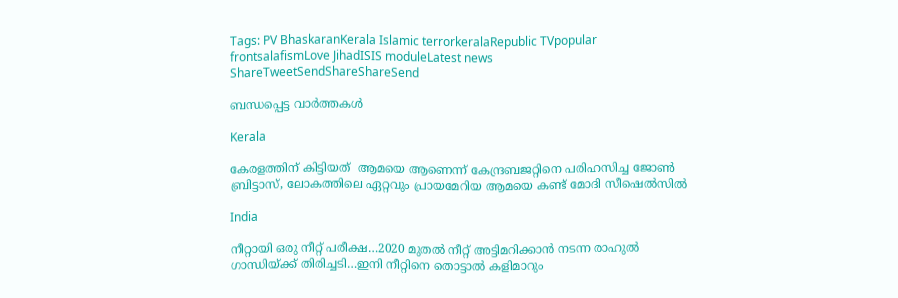Tags: PV BhaskaranKerala Islamic terrorkeralaRepublic TVpopular frontsalafismLove JihadISIS moduleLatest news
ShareTweetSendShareShareSend

ബന്ധപ്പെട്ട വാര്‍ത്തകള്‍

Kerala

കേരളത്തിന് കിട്ടിയത്  ആമയെ ആണെന്ന് കേന്ദ്രബജറ്റിനെ പരിഹസിച്ച ജോണ്‍ ബ്രിട്ടാസ്, ലോകത്തിലെ ഏറ്റവും പ്രായമേറിയ ആമയെ കണ്ട് മോദി സീഷെല്‍സില്‍

India

നീറ്റായി ഒരു നീറ്റ് പരീക്ഷ…2020 മുതല്‍ നീറ്റ് അട്ടിമറിക്കാന്‍ നടന്ന രാഹുല്‍ ഗാന്ധിയ്‌ക്ക് തിരിച്ചടി…ഇനി നീറ്റിനെ തൊട്ടാല്‍ കളിമാറും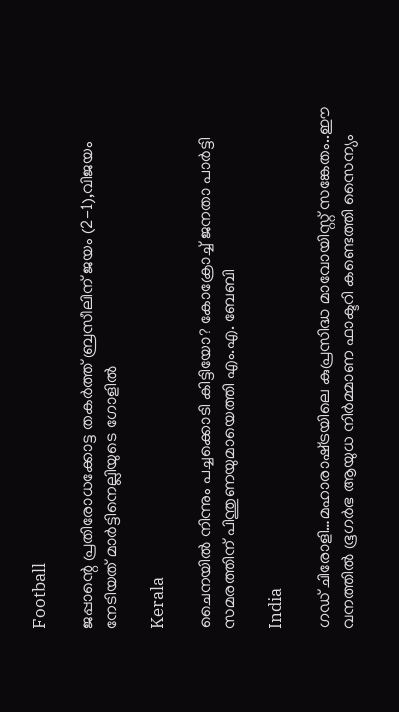Football

ജപ്പാന്റെ പ്രതിരോധക്കോട്ട തകര്‍ത്ത് ബ്രസീലിന് ജയം (2-1),വിജയം നേടിയത് മാര്‍ട്ടിനെല്ലിയുടെ ഗോളില്‍

Kerala

ചൈനയില്‍ നിന്നും പച്ചക്കൊടി കിട്ടിയോ? കോക്രോച്ച് ജനതാ പാര്‍ട്ടി സമരത്തിന് പിന്തുണയുമായെത്തി എം.എ. ബേബി

India

ഗഡ് ചിരോളി…മഹാരാഷ്‌ട്രയിലെ കുപ്രസിദ്ധ മാവോയിസ്റ്റ് സങ്കേതം..ഈ വനത്തില്‍ ഭൂഗര്‍ഭ ആയുധ നിര്‍മ്മാണ ഫാക്ടറി കണ്ടെത്തി സൈന്യം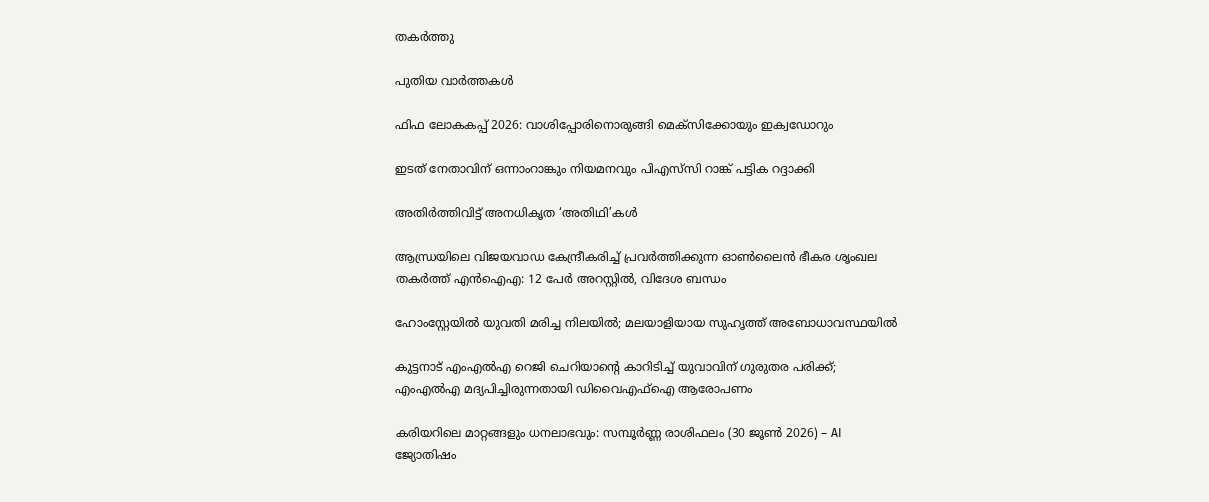തകര്‍ത്തു

പുതിയ വാര്‍ത്തകള്‍

ഫിഫ ലോകകപ്പ് 2026: വാശിപ്പോരിനൊരുങ്ങി മെക്‌സിക്കോയും ഇക്വഡോറും

ഇടത് നേതാവിന് ഒന്നാംറാങ്കും നിയമനവും പിഎസ്‌സി റാങ്ക് പട്ടിക റദ്ദാക്കി

അതിര്‍ത്തിവിട്ട് അനധികൃത ‘അതിഥി’കള്‍

ആന്ധ്രയിലെ വിജയവാഡ കേന്ദ്രീകരിച്ച് പ്രവർത്തിക്കുന്ന ഓൺലൈൻ ഭീകര ശൃംഖല തകർത്ത് എൻഐഎ: 12 പേർ അറസ്റ്റിൽ, വിദേശ ബന്ധം

ഹോംസ്റ്റേയിൽ യുവതി മരിച്ച നിലയിൽ; മലയാളിയായ സുഹൃത്ത് അബോധാവസ്ഥയിൽ

കുട്ടനാട് എംഎൽഎ റെജി ചെറിയാന്റെ കാറിടിച്ച് യുവാവിന് ഗുരുതര പരിക്ക്; എംഎൽഎ മദ്യപിച്ചിരുന്നതായി ഡിവൈഎഫ്ഐ ആരോപണം

കരിയറിലെ മാറ്റങ്ങളും ധനലാഭവും: സമ്പൂർണ്ണ രാശിഫലം (30 ജൂൺ 2026) – AI ജ്യോതിഷം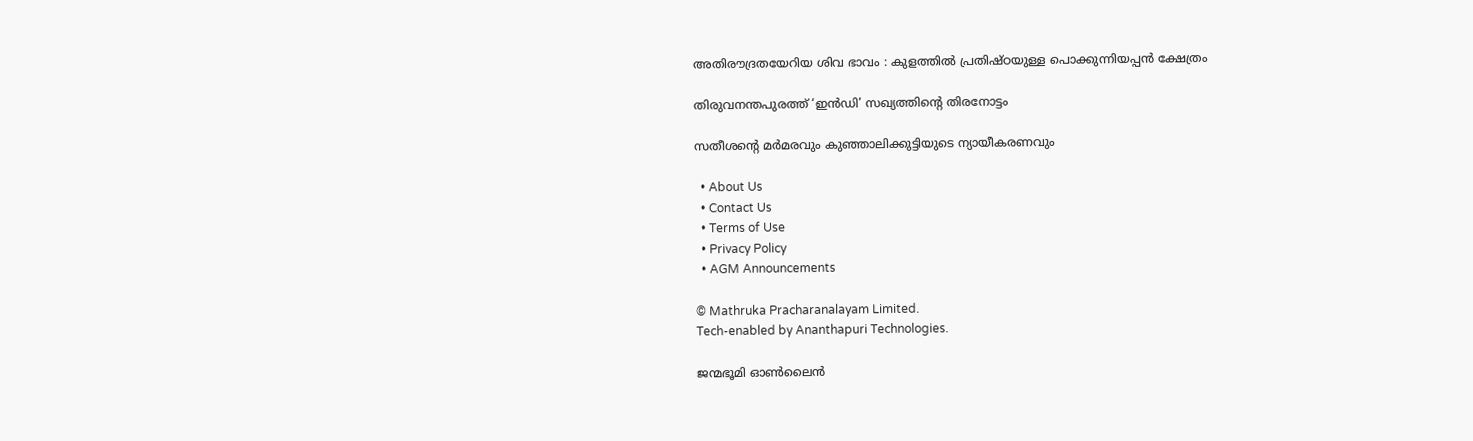അതിരൗദ്രതയേറിയ ശിവ ഭാവം : കുളത്തിൽ പ്രതിഷ്ഠയുള്ള പൊക്കുന്നിയപ്പൻ ക്ഷേത്രം

തിരുവനന്തപുരത്ത് ‘ഇന്‍ഡി’ സഖ്യത്തിന്റെ തിരനോട്ടം

സതീശന്റെ മര്‍മരവും കുഞ്ഞാലിക്കുട്ടിയുടെ ന്യായീകരണവും

  • About Us
  • Contact Us
  • Terms of Use
  • Privacy Policy
  • AGM Announcements

© Mathruka Pracharanalayam Limited.
Tech-enabled by Ananthapuri Technologies.

ജന്മഭൂമി ഓണ്‍ലൈന്‍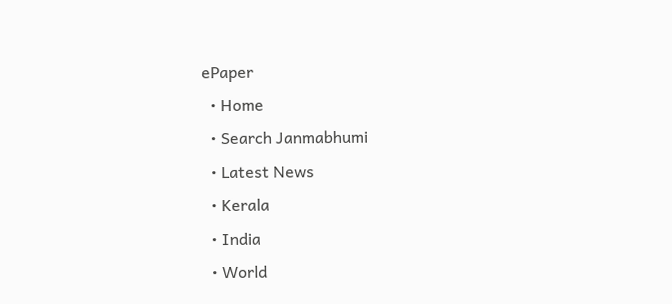ePaper
  • Home
  • Search Janmabhumi
  • Latest News
  • Kerala
  • India
  • World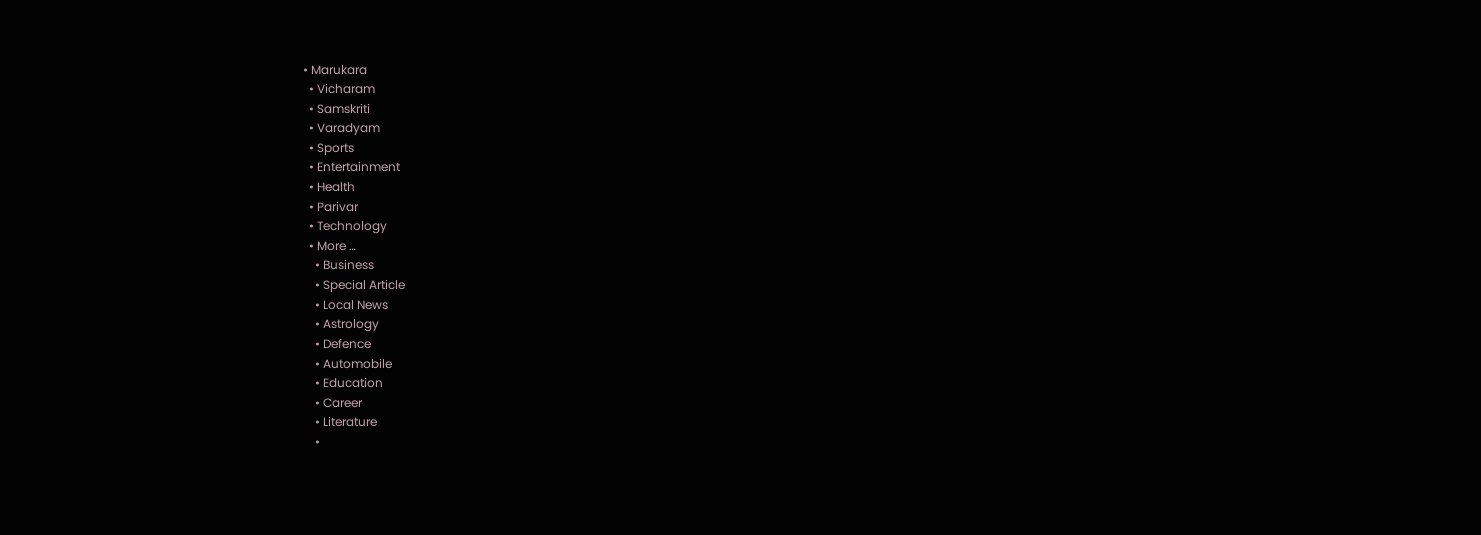• Marukara
  • Vicharam
  • Samskriti
  • Varadyam
  • Sports
  • Entertainment
  • Health
  • Parivar
  • Technology
  • More …
    • Business
    • Special Article
    • Local News
    • Astrology
    • Defence
    • Automobile
    • Education
    • Career
    • Literature
    •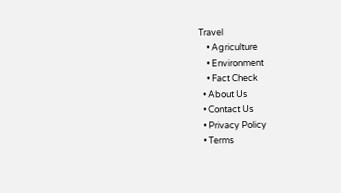Travel
    • Agriculture
    • Environment
    • Fact Check
  • About Us
  • Contact Us
  • Privacy Policy
  • Terms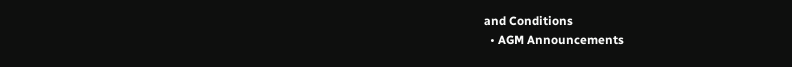and Conditions
  • AGM Announcements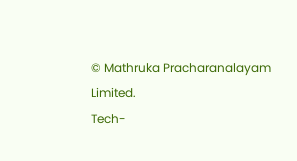© Mathruka Pracharanalayam Limited.
Tech-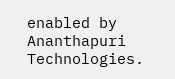enabled by Ananthapuri Technologies.